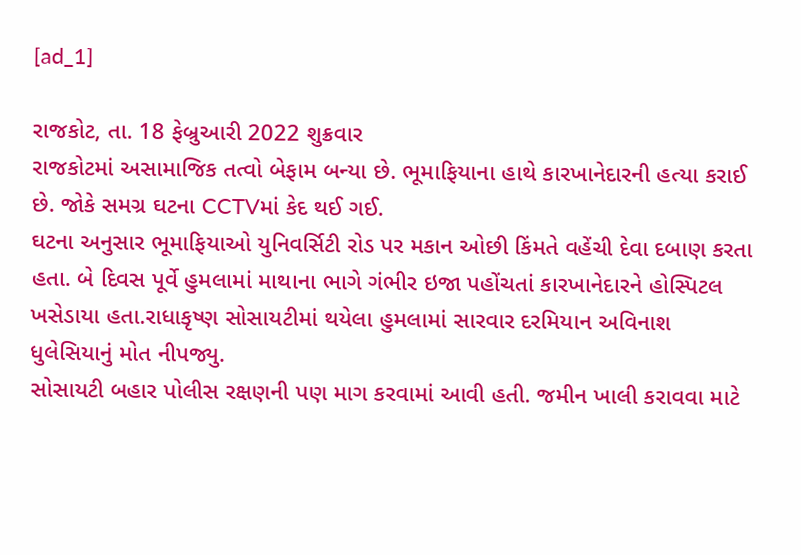[ad_1]

રાજકોટ, તા. 18 ફેબ્રુઆરી 2022 શુક્રવાર
રાજકોટમાં અસામાજિક તત્વો બેફામ બન્યા છે. ભૂમાફિયાના હાથે કારખાનેદારની હત્યા કરાઈ છે. જોકે સમગ્ર ઘટના CCTVમાં કેદ થઈ ગઈ.
ઘટના અનુસાર ભૂમાફિયાઓ યુનિવર્સિટી રોડ પર મકાન ઓછી કિંમતે વહેંચી દેવા દબાણ કરતા હતા. બે દિવસ પૂર્વે હુમલામાં માથાના ભાગે ગંભીર ઇજા પહોંચતાં કારખાનેદારને હોસ્પિટલ ખસેડાયા હતા.રાધાકૃષ્ણ સોસાયટીમાં થયેલા હુમલામાં સારવાર દરમિયાન અવિનાશ ધુલેસિયાનું મોત નીપજ્યુ.
સોસાયટી બહાર પોલીસ રક્ષણની પણ માગ કરવામાં આવી હતી. જમીન ખાલી કરાવવા માટે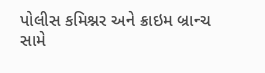પોલીસ કમિશ્નર અને ક્રાઇમ બ્રાન્ચ સામે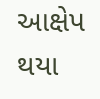આક્ષેપ થયા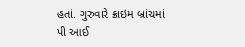હતાં. ગુરુવારે ક્રાઇમ બ્રાંચમાં પી આઈ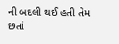ની બદલી થઈ હતી તેમ છતાં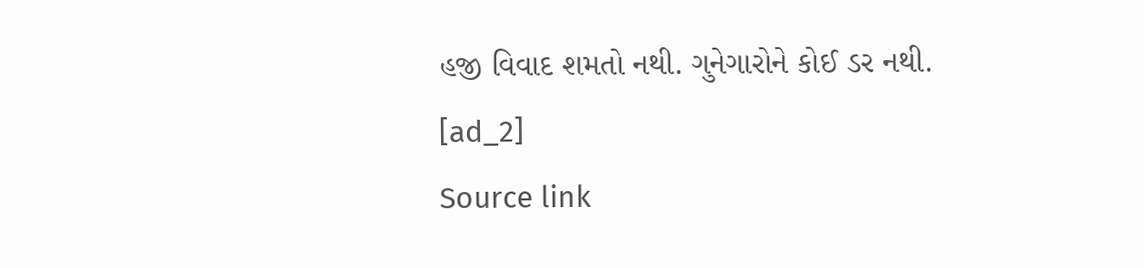હજી વિવાદ શમતો નથી. ગુનેગારોને કોઈ ડર નથી.
[ad_2]
Source link